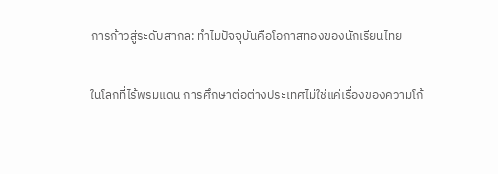การก้าวสู่ระดับสากล: ทำไมปัจจุบันคือโอกาสทองของนักเรียนไทย

ในโลกที่ไร้พรมแดน การศึกษาต่อต่างประเทศไม่ใช่แค่เรื่องของความโก้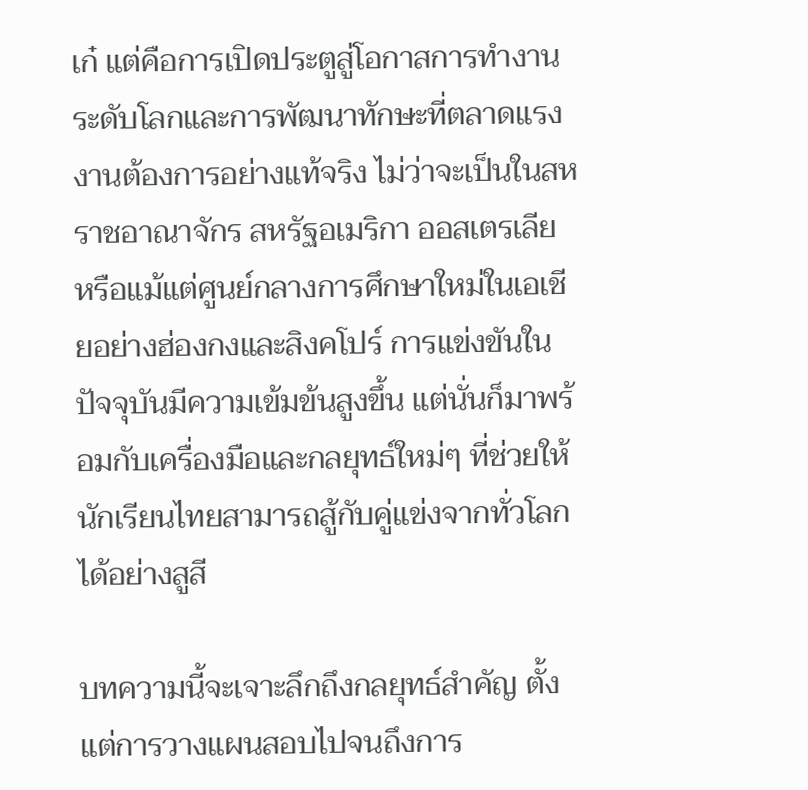เก๋ แต่คือการเปิดประตูสู่โอกาสการทำงานระดับโลกและการพัฒนาทักษะที่ตลาดแรงงานต้องการอย่างแท้จริง ไม่ว่าจะเป็นในสหราชอาณาจักร สหรัฐอเมริกา ออสเตรเลีย หรือแม้แต่ศูนย์กลางการศึกษาใหม่ในเอเชียอย่างฮ่องกงและสิงคโปร์ การแข่งขันในปัจจุบันมีความเข้มข้นสูงขึ้น แต่นั่นก็มาพร้อมกับเครื่องมือและกลยุทธ์ใหม่ๆ ที่ช่วยให้นักเรียนไทยสามารถสู้กับคู่แข่งจากทั่วโลกได้อย่างสูสี

บทความนี้จะเจาะลึกถึงกลยุทธ์สำคัญ ตั้งแต่การวางแผนสอบไปจนถึงการ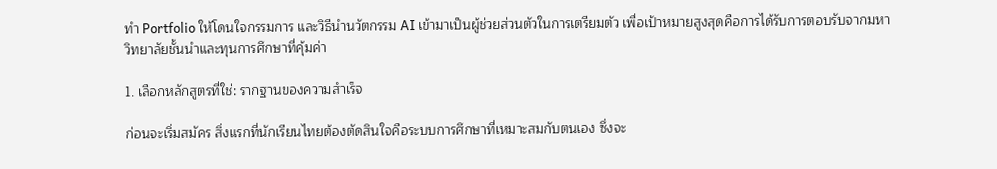ทำ Portfolio ให้โดนใจกรรมการ และวิธีนำนวัตกรรม AI เข้ามาเป็นผู้ช่วยส่วนตัวในการเตรียมตัว เพื่อเป้าหมายสูงสุดคือการได้รับการตอบรับจากมหาวิทยาลัยชั้นนำและทุนการศึกษาที่คุ้มค่า

1. เลือกหลักสูตรที่ใช่: รากฐานของความสำเร็จ

ก่อนจะเริ่มสมัคร สิ่งแรกที่นักเรียนไทยต้องตัดสินใจคือระบบการศึกษาที่เหมาะสมกับตนเอง ซึ่งจะ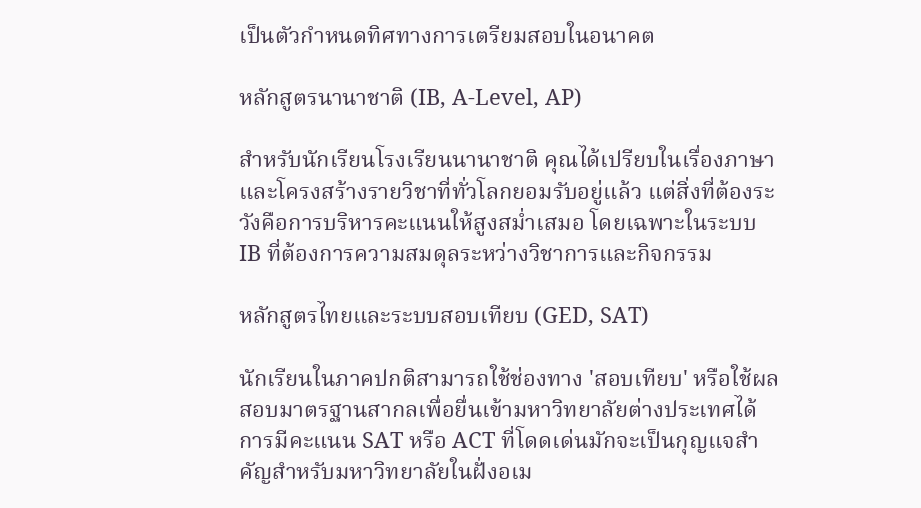เป็นตัวกำหนดทิศทางการเตรียมสอบในอนาคต

หลักสูตรนานาชาติ (IB, A-Level, AP)

สำหรับนักเรียนโรงเรียนนานาชาติ คุณได้เปรียบในเรื่องภาษาและโครงสร้างรายวิชาที่ทั่วโลกยอมรับอยู่แล้ว แต่สิ่งที่ต้องระวังคือการบริหารคะแนนให้สูงสม่ำเสมอ โดยเฉพาะในระบบ IB ที่ต้องการความสมดุลระหว่างวิชาการและกิจกรรม

หลักสูตรไทยและระบบสอบเทียบ (GED, SAT)

นักเรียนในภาคปกติสามารถใช้ช่องทาง 'สอบเทียบ' หรือใช้ผลสอบมาตรฐานสากลเพื่อยื่นเข้ามหาวิทยาลัยต่างประเทศได้ การมีคะแนน SAT หรือ ACT ที่โดดเด่นมักจะเป็นกุญแจสำคัญสำหรับมหาวิทยาลัยในฝั่งอเม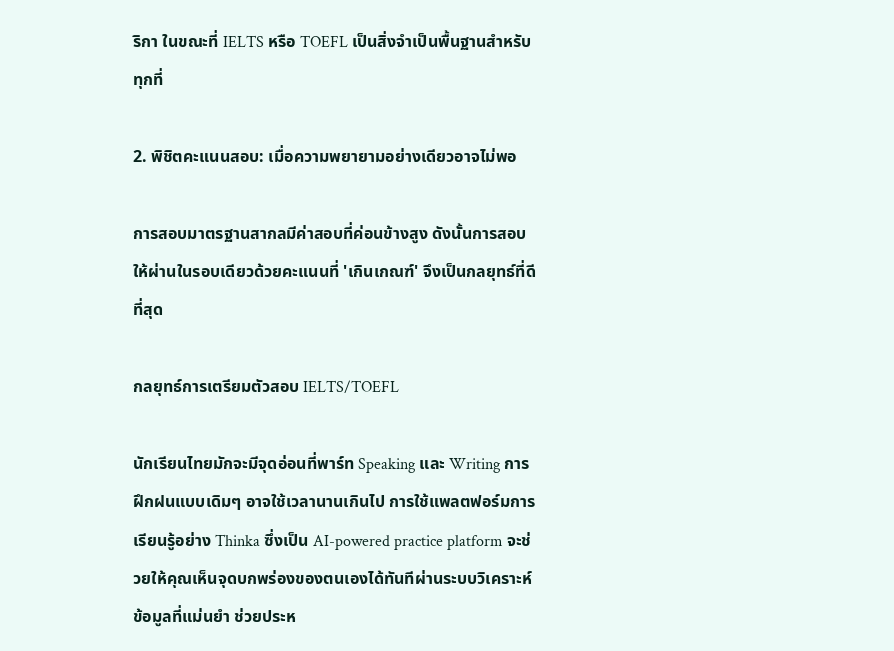ริกา ในขณะที่ IELTS หรือ TOEFL เป็นสิ่งจำเป็นพื้นฐานสำหรับทุกที่

2. พิชิตคะแนนสอบ: เมื่อความพยายามอย่างเดียวอาจไม่พอ

การสอบมาตรฐานสากลมีค่าสอบที่ค่อนข้างสูง ดังนั้นการสอบให้ผ่านในรอบเดียวด้วยคะแนนที่ 'เกินเกณฑ์' จึงเป็นกลยุทธ์ที่ดีที่สุด

กลยุทธ์การเตรียมตัวสอบ IELTS/TOEFL

นักเรียนไทยมักจะมีจุดอ่อนที่พาร์ท Speaking และ Writing การฝึกฝนแบบเดิมๆ อาจใช้เวลานานเกินไป การใช้แพลตฟอร์มการเรียนรู้อย่าง Thinka ซึ่งเป็น AI-powered practice platform จะช่วยให้คุณเห็นจุดบกพร่องของตนเองได้ทันทีผ่านระบบวิเคราะห์ข้อมูลที่แม่นยำ ช่วยประห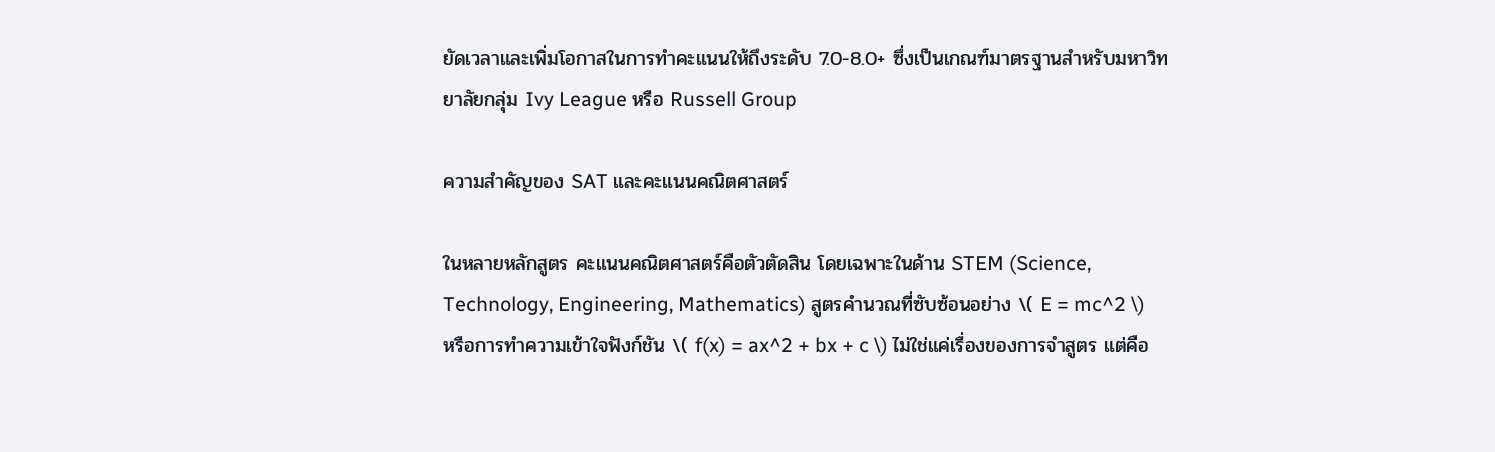ยัดเวลาและเพิ่มโอกาสในการทำคะแนนให้ถึงระดับ 7.0-8.0+ ซึ่งเป็นเกณฑ์มาตรฐานสำหรับมหาวิทยาลัยกลุ่ม Ivy League หรือ Russell Group

ความสำคัญของ SAT และคะแนนคณิตศาสตร์

ในหลายหลักสูตร คะแนนคณิตศาสตร์คือตัวตัดสิน โดยเฉพาะในด้าน STEM (Science, Technology, Engineering, Mathematics) สูตรคำนวณที่ซับซ้อนอย่าง \( E = mc^2 \) หรือการทำความเข้าใจฟังก์ชัน \( f(x) = ax^2 + bx + c \) ไม่ใช่แค่เรื่องของการจำสูตร แต่คือ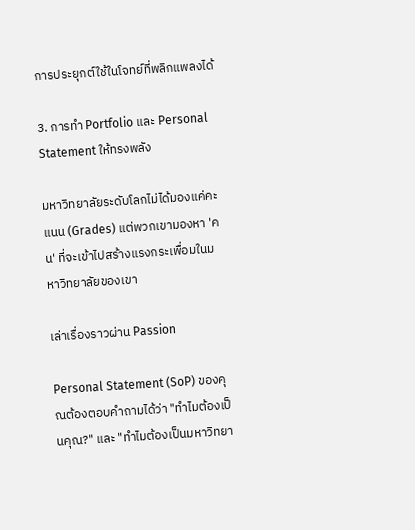การประยุกต์ใช้ในโจทย์ที่พลิกแพลงได้

3. การทำ Portfolio และ Personal Statement ให้ทรงพลัง

มหาวิทยาลัยระดับโลกไม่ได้มองแค่คะแนน (Grades) แต่พวกเขามองหา 'คน' ที่จะเข้าไปสร้างแรงกระเพื่อมในมหาวิทยาลัยของเขา

เล่าเรื่องราวผ่าน Passion

Personal Statement (SoP) ของคุณต้องตอบคำถามได้ว่า "ทำไมต้องเป็นคุณ?" และ "ทำไมต้องเป็นมหาวิทยา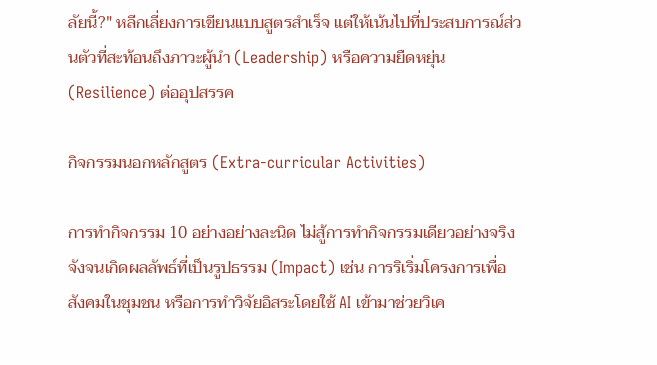ลัยนี้?" หลีกเลี่ยงการเขียนแบบสูตรสำเร็จ แต่ให้เน้นไปที่ประสบการณ์ส่วนตัวที่สะท้อนถึงภาวะผู้นำ (Leadership) หรือความยืดหยุ่น (Resilience) ต่ออุปสรรค

กิจกรรมนอกหลักสูตร (Extra-curricular Activities)

การทำกิจกรรม 10 อย่างอย่างละนิด ไม่สู้การทำกิจกรรมเดียวอย่างจริงจังจนเกิดผลลัพธ์ที่เป็นรูปธรรม (Impact) เช่น การริเริ่มโครงการเพื่อสังคมในชุมชน หรือการทำวิจัยอิสระโดยใช้ AI เข้ามาช่วยวิเค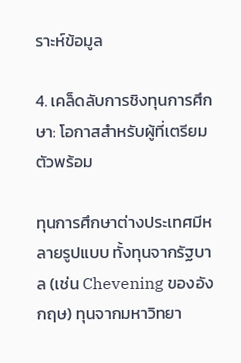ราะห์ข้อมูล

4. เคล็ดลับการชิงทุนการศึกษา: โอกาสสำหรับผู้ที่เตรียมตัวพร้อม

ทุนการศึกษาต่างประเทศมีหลายรูปแบบ ทั้งทุนจากรัฐบาล (เช่น Chevening ของอังกฤษ) ทุนจากมหาวิทยา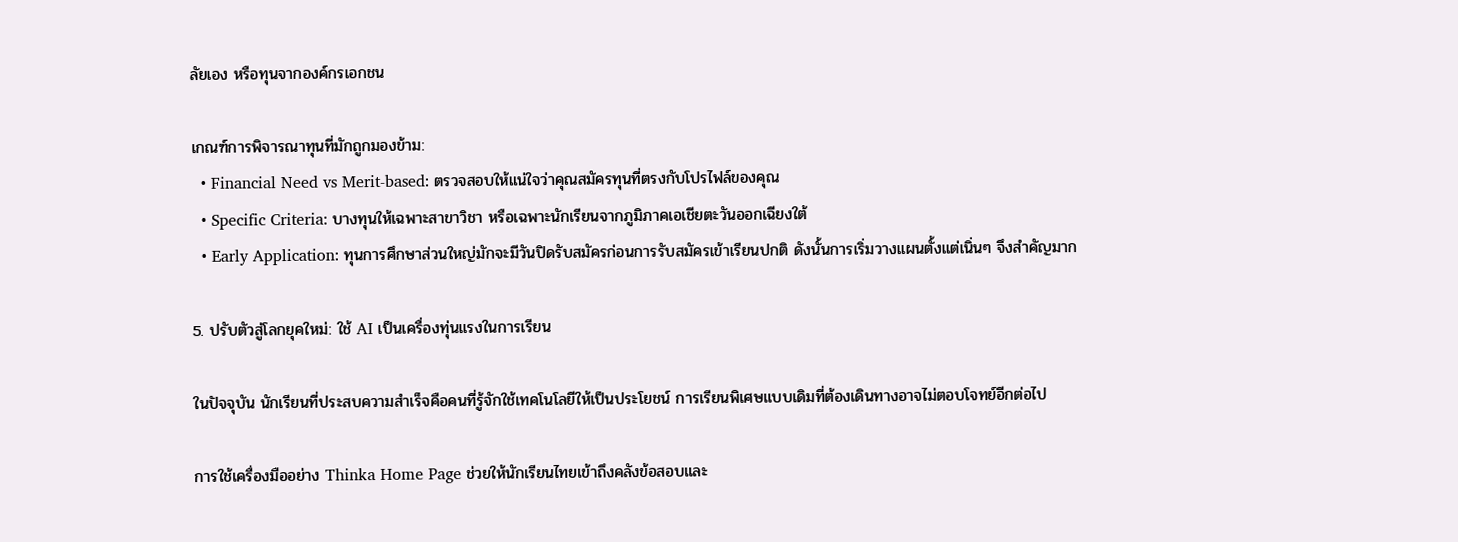ลัยเอง หรือทุนจากองค์กรเอกชน

เกณฑ์การพิจารณาทุนที่มักถูกมองข้าม:
  • Financial Need vs Merit-based: ตรวจสอบให้แน่ใจว่าคุณสมัครทุนที่ตรงกับโปรไฟล์ของคุณ
  • Specific Criteria: บางทุนให้เฉพาะสาขาวิชา หรือเฉพาะนักเรียนจากภูมิภาคเอเชียตะวันออกเฉียงใต้
  • Early Application: ทุนการศึกษาส่วนใหญ่มักจะมีวันปิดรับสมัครก่อนการรับสมัครเข้าเรียนปกติ ดังนั้นการเริ่มวางแผนตั้งแต่เนิ่นๆ จึงสำคัญมาก

5. ปรับตัวสู่โลกยุคใหม่: ใช้ AI เป็นเครื่องทุ่นแรงในการเรียน

ในปัจจุบัน นักเรียนที่ประสบความสำเร็จคือคนที่รู้จักใช้เทคโนโลยีให้เป็นประโยชน์ การเรียนพิเศษแบบเดิมที่ต้องเดินทางอาจไม่ตอบโจทย์อีกต่อไป

การใช้เครื่องมืออย่าง Thinka Home Page ช่วยให้นักเรียนไทยเข้าถึงคลังข้อสอบและ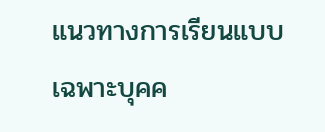แนวทางการเรียนแบบเฉพาะบุคค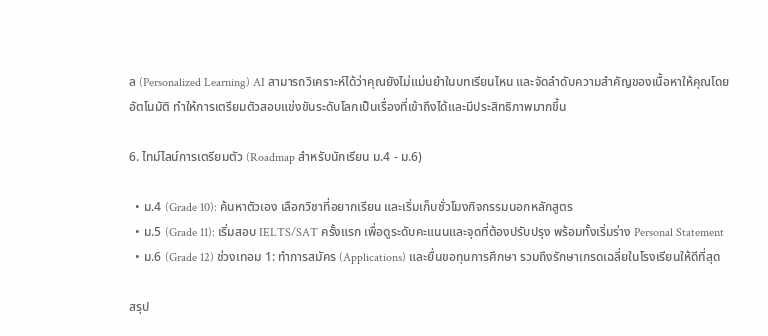ล (Personalized Learning) AI สามารถวิเคราะห์ได้ว่าคุณยังไม่แม่นยำในบทเรียนไหน และจัดลำดับความสำคัญของเนื้อหาให้คุณโดยอัตโนมัติ ทำให้การเตรียมตัวสอบแข่งขันระดับโลกเป็นเรื่องที่เข้าถึงได้และมีประสิทธิภาพมากขึ้น

6. ไทม์ไลน์การเตรียมตัว (Roadmap สำหรับนักเรียน ม.4 - ม.6)

  • ม.4 (Grade 10): ค้นหาตัวเอง เลือกวิชาที่อยากเรียน และเริ่มเก็บชั่วโมงกิจกรรมนอกหลักสูตร
  • ม.5 (Grade 11): เริ่มสอบ IELTS/SAT ครั้งแรก เพื่อดูระดับคะแนนและจุดที่ต้องปรับปรุง พร้อมทั้งเริ่มร่าง Personal Statement
  • ม.6 (Grade 12) ช่วงเทอม 1: ทำการสมัคร (Applications) และยื่นขอทุนการศึกษา รวมถึงรักษาเกรดเฉลี่ยในโรงเรียนให้ดีที่สุด

สรุป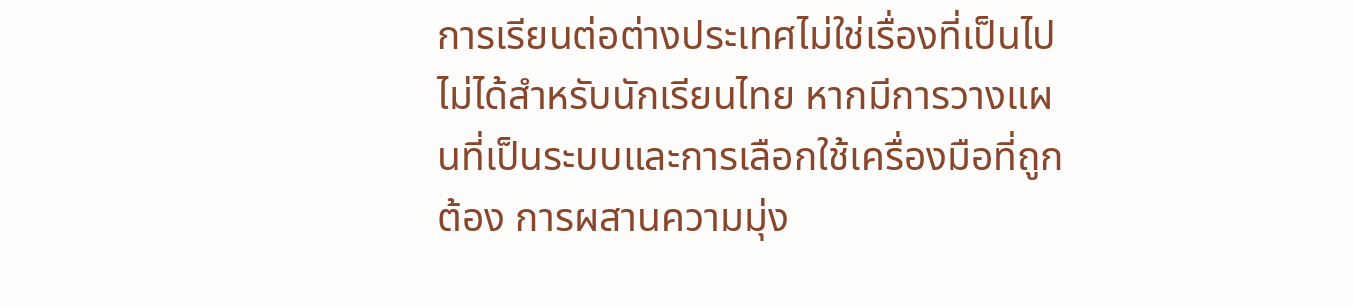การเรียนต่อต่างประเทศไม่ใช่เรื่องที่เป็นไปไม่ได้สำหรับนักเรียนไทย หากมีการวางแผนที่เป็นระบบและการเลือกใช้เครื่องมือที่ถูกต้อง การผสานความมุ่ง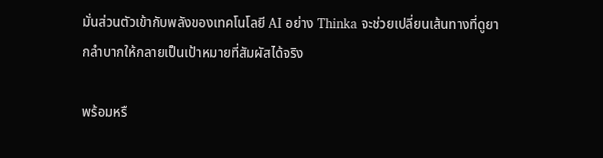มั่นส่วนตัวเข้ากับพลังของเทคโนโลยี AI อย่าง Thinka จะช่วยเปลี่ยนเส้นทางที่ดูยากลำบากให้กลายเป็นเป้าหมายที่สัมผัสได้จริง

พร้อมหรื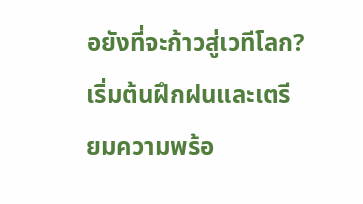อยังที่จะก้าวสู่เวทีโลก? เริ่มต้นฝึกฝนและเตรียมความพร้อ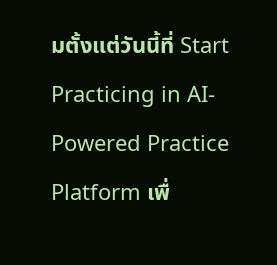มตั้งแต่วันนี้ที่ Start Practicing in AI-Powered Practice Platform เพื่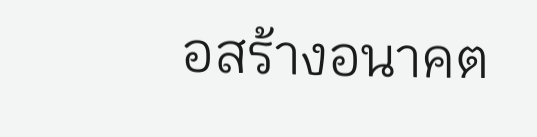อสร้างอนาคต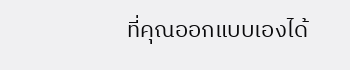ที่คุณออกแบบเองได้